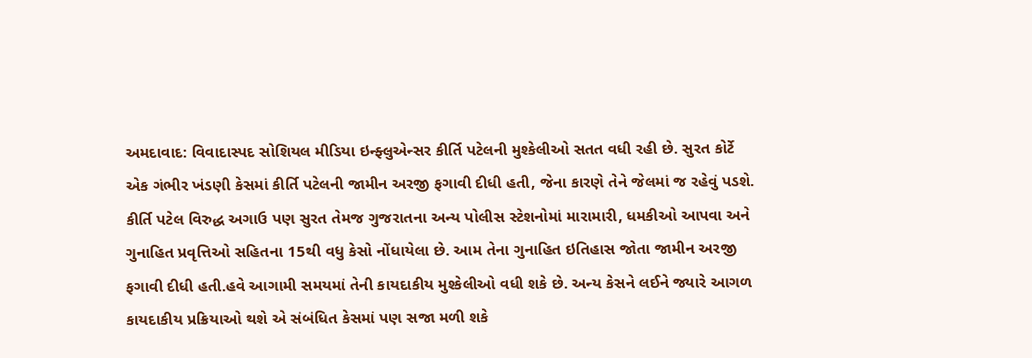અમદાવાદ: વિવાદાસ્પદ સોશિયલ મીડિયા ઇન્ફ્લુએન્સર કીર્તિ પટેલની મુશ્કેલીઓ સતત વધી રહી છે. સુરત કોર્ટે એક ગંભીર ખંડણી કેસમાં કીર્તિ પટેલની જામીન અરજી ફગાવી દીધી હતી, જેના કારણે તેને જેલમાં જ રહેવું પડશે. કીર્તિ પટેલ વિરુદ્ધ અગાઉ પણ સુરત તેમજ ગુજરાતના અન્ય પોલીસ સ્ટેશનોમાં મારામારી, ધમકીઓ આપવા અને ગુનાહિત પ્રવૃત્તિઓ સહિતના 15થી વધુ કેસો નોંધાયેલા છે. આમ તેના ગુનાહિત ઇતિહાસ જોતા જામીન અરજી ફગાવી દીધી હતી.હવે આગામી સમયમાં તેની કાયદાકીય મુશ્કેલીઓ વધી શકે છે. અન્ય કેસને લઈને જ્યારે આગળ કાયદાકીય પ્રક્રિયાઓ થશે એ સંબંધિત કેસમાં પણ સજા મળી શકે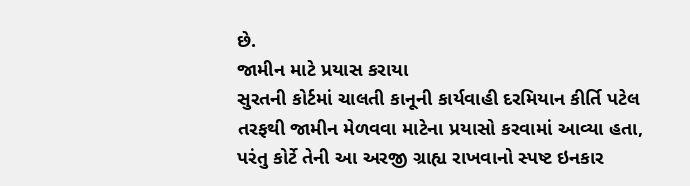છે.
જામીન માટે પ્રયાસ કરાયા
સુરતની કોર્ટમાં ચાલતી કાનૂની કાર્યવાહી દરમિયાન કીર્તિ પટેલ તરફથી જામીન મેળવવા માટેના પ્રયાસો કરવામાં આવ્યા હતા, પરંતુ કોર્ટે તેની આ અરજી ગ્રાહ્ય રાખવાનો સ્પષ્ટ ઇનકાર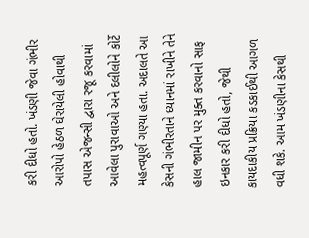કરી દીધો હતો. ખંડણી જેવા ગંભીર આરોપો હેઠળ ઘેરાયેલી હોવાથી તપાસ એજન્સી દ્વારા રજૂ કરવામાં આવેલા પુરાવાઓ અને દલીલોને કોર્ટે મહત્વપૂર્ણ ગણ્યા હતા. અદાલતે આ કેસની ગંભીરતાને ધ્યાનમાં રાખીને તેને હાલ જામીન પર મુક્ત કરવાનો સાફ ઇનકાર કરી દીધો હતો, જેથી કાયદાકીય પ્રક્રિયા કડકાઈથી આગળ વધી શકે. આમ ખંડણીના કેસથી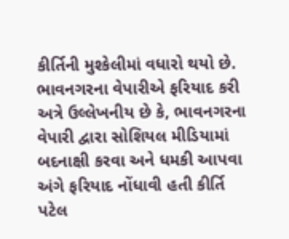કીર્તિની મુશ્કેલીમાં વધારો થયો છે.
ભાવનગરના વેપારીએ ફરિયાદ કરી
અત્રે ઉલ્લેખનીય છે કે, ભાવનગરના વેપારી દ્વારા સોશિયલ મીડિયામાં બદનાક્ષી કરવા અને ધમકી આપવા અંગે ફરિયાદ નોંધાવી હતી કીર્તિ પટેલ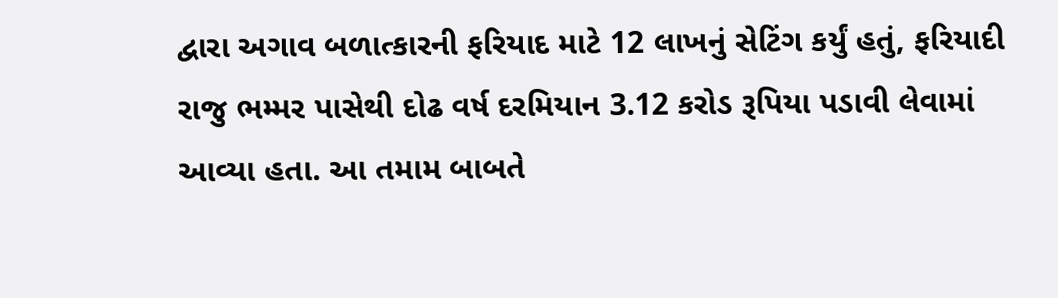દ્વારા અગાવ બળાત્કારની ફરિયાદ માટે 12 લાખનું સેટિંગ કર્યું હતું, ફરિયાદી રાજુ ભમ્મર પાસેથી દોઢ વર્ષ દરમિયાન 3.12 કરોડ રૂપિયા પડાવી લેવામાં આવ્યા હતા. આ તમામ બાબતે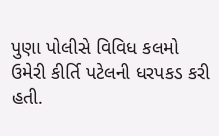પુણા પોલીસે વિવિધ કલમો ઉમેરી કીર્તિ પટેલની ધરપકડ કરી હતી.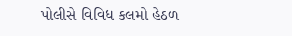પોલીસે વિવિધ કલમો હેઠળ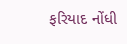ફરિયાદ નોંધી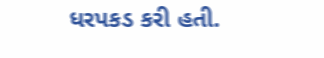ધરપકડ કરી હતી.